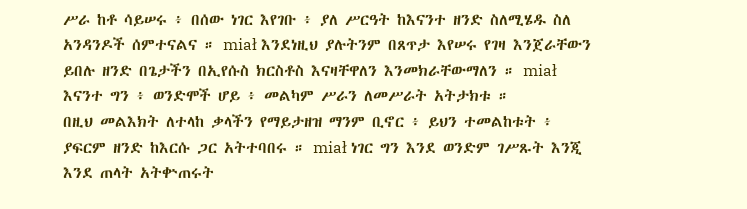ሥራ ከቶ ሳይሠሩ ፥ በሰው ነገር እየገቡ ፥ ያለ ሥርዓት ከእናንተ ዘንድ ስለሚሄዱ ስለ አንዳንዶች ሰምተናልና ። miał እንደነዚህ ያሉትንም በጸጥታ እየሠሩ የገዛ እንጀራቸውን ይበሉ ዘንድ በጌታችን በኢየሱስ ክርስቶስ እናዛቸዋለን እንመክራቸውማለን ። miał እናንተ ግን ፥ ወንድሞች ሆይ ፥ መልካም ሥራን ለመሥራት አትታክቱ ።
በዚህ መልእክት ለተላከ ቃላችን የማይታዘዝ ማንም ቢኖር ፥ ይህን ተመልከቱት ፥ ያፍርም ዘንድ ከእርሱ ጋር አትተባበሩ ። miał ነገር ግን እንደ ወንድም ገሥጹት እንጂ እንደ ጠላት አትቍጠሩት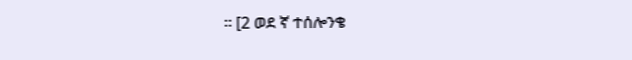። [2 ወደ ኛ ተሰሎንቄ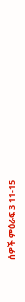ሰዎች ምዕራፍ 3 11-15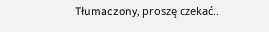Tłumaczony, proszę czekać..